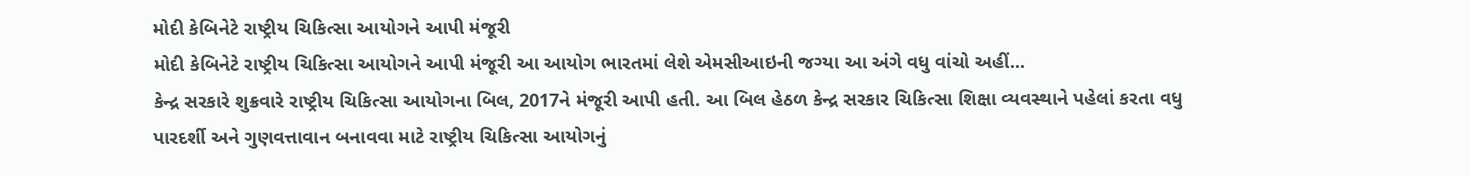મોદી કેબિનેટે રાષ્ટ્રીય ચિકિત્સા આયોગને આપી મંજૂરી
મોદી કેબિનેટે રાષ્ટ્રીય ચિકિત્સા આયોગને આપી મંજૂરી આ આયોગ ભારતમાં લેશે એમસીઆઇની જગ્યા આ અંગે વધુ વાંચો અહીં...
કેન્દ્ર સરકારે શુક્રવારે રાષ્ટ્રીય ચિકિત્સા આયોગના બિલ, 2017ને મંજૂરી આપી હતી. આ બિલ હેઠળ કેન્દ્ર સરકાર ચિકિત્સા શિક્ષા વ્યવસ્થાને પહેલાં કરતા વધુ પારદર્શી અને ગુણવત્તાવાન બનાવવા માટે રાષ્ટ્રીય ચિકિત્સા આયોગનું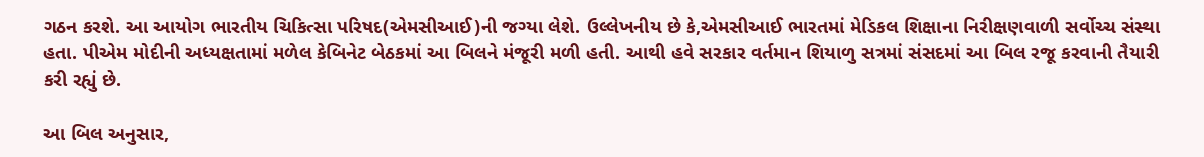ગઠન કરશે. આ આયોગ ભારતીય ચિકિત્સા પરિષદ(એમસીઆઈ)ની જગ્યા લેશે. ઉલ્લેખનીય છે કે,એમસીઆઈ ભારતમાં મેડિકલ શિક્ષાના નિરીક્ષણવાળી સર્વોચ્ચ સંસ્થા હતા. પીએમ મોદીની અધ્યક્ષતામાં મળેલ કેબિનેટ બેઠકમાં આ બિલને મંજૂરી મળી હતી. આથી હવે સરકાર વર્તમાન શિયાળુ સત્રમાં સંસદમાં આ બિલ રજૂ કરવાની તૈયારી કરી રહ્યું છે.

આ બિલ અનુસાર,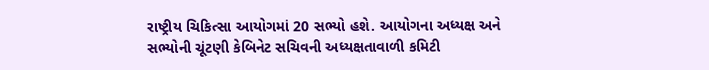રાષ્ટ્રીય ચિકિત્સા આયોગમાં 20 સભ્યો હશે. આયોગના અધ્યક્ષ અને સભ્યોની ચૂંટણી કેબિનેટ સચિવની અધ્યક્ષતાવાળી કમિટી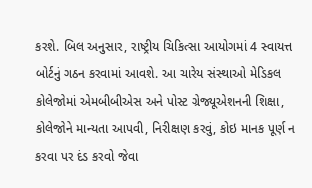કરશે. બિલ અનુસાર, રાષ્ટ્રીય ચિકિત્સા આયોગમાં 4 સ્વાયત્ત બોર્ટનું ગઠન કરવામાં આવશે. આ ચારેય સંસ્થાઓ મેડિકલ કોલેજોમાં એમબીબીએસ અને પોસ્ટ ગ્રેજ્યૂએશનની શિક્ષા, કોલેજોને માન્યતા આપવી, નિરીક્ષણ કરવું, કોઇ માનક પૂર્ણ ન કરવા પર દંડ કરવો જેવા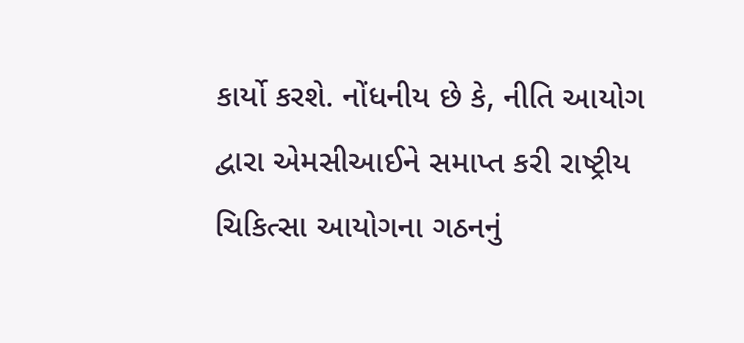કાર્યો કરશે. નોંધનીય છે કે, નીતિ આયોગ દ્વારા એમસીઆઈને સમાપ્ત કરી રાષ્ટ્રીય ચિકિત્સા આયોગના ગઠનનું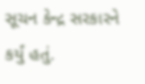સૂચન કેન્દ્ર સરકારને કર્યું હતું.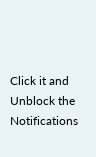Click it and Unblock the Notifications